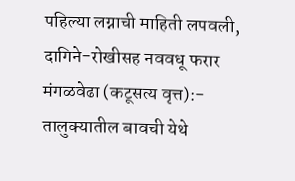पहिल्या लग्नाची माहिती लपवली, दागिने-रोखीसह नववधू फरार
मंगळवेढा (कटूसत्य वृत्त):- तालुक्यातील बावची येथे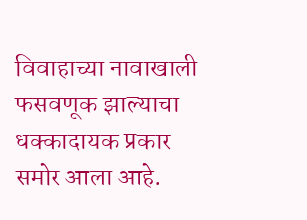विवाहाच्या नावाखाली फसवणूक झाल्याचा धक्कादायक प्रकार समोर आला आहे.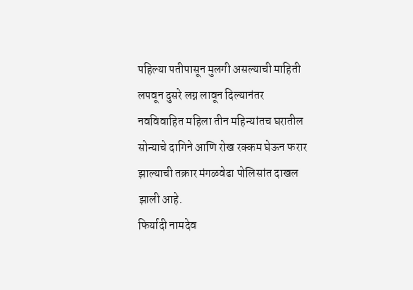पहिल्या पतीपासून मुलगी असल्याची माहिती लपवून दुसरे लग्न लावून दिल्यानंतर नवविवाहित महिला तीन महिन्यांतच घरातील सोन्याचे दागिने आणि रोख रक्कम घेऊन फरार झाल्याची तक्रार मंगळवेढा पोलिसांत दाखल झाली आहे.
फिर्यादी नामदेव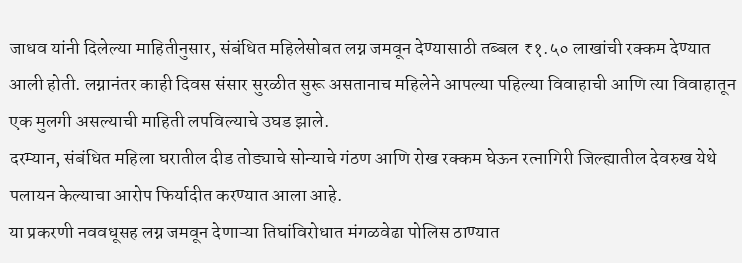जाधव यांनी दिलेल्या माहितीनुसार, संबंधित महिलेसोबत लग्न जमवून देण्यासाठी तब्बल ₹१.५० लाखांची रक्कम देण्यात आली होती. लग्नानंतर काही दिवस संसार सुरळीत सुरू असतानाच महिलेने आपल्या पहिल्या विवाहाची आणि त्या विवाहातून एक मुलगी असल्याची माहिती लपविल्याचे उघड झाले.
दरम्यान, संबंधित महिला घरातील दीड तोड्याचे सोन्याचे गंठण आणि रोख रक्कम घेऊन रत्नागिरी जिल्ह्यातील देवरुख येथे पलायन केल्याचा आरोप फिर्यादीत करण्यात आला आहे.
या प्रकरणी नववधूसह लग्न जमवून देणाऱ्या तिघांविरोधात मंगळवेढा पोलिस ठाण्यात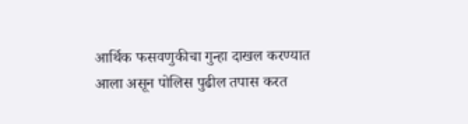आर्थिक फसवणुकीचा गुन्हा दाखल करण्यात आला असून पोलिस पुढील तपास करत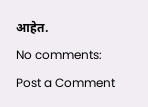आहेत.
No comments:
Post a Comment